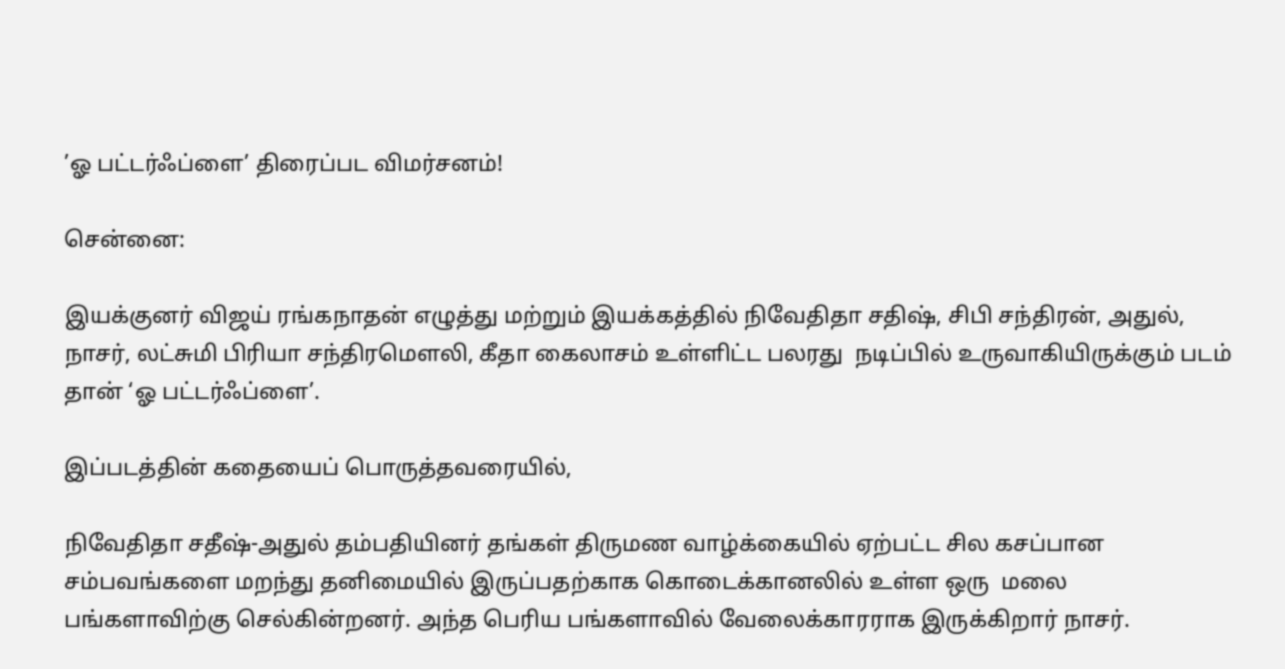’ஓ பட்டர்ஃப்ளை’ திரைப்பட விமர்சனம்!

சென்னை:

இயக்குனர் விஜய் ரங்கநாதன் எழுத்து மற்றும் இயக்கத்தில் நிவேதிதா சதிஷ், சிபி சந்திரன், அதுல், நாசர், லட்சுமி பிரியா சந்திரமௌலி, கீதா கைலாசம் உள்ளிட்ட பலரது  நடிப்பில் உருவாகியிருக்கும் படம் தான் ‘ஓ பட்டர்ஃப்ளை’.

இப்படத்தின் கதையைப் பொருத்தவரையில்,

நிவேதிதா சதீஷ்-அதுல் தம்பதியினர் தங்கள் திருமண வாழ்க்கையில் ஏற்பட்ட சில கசப்பான சம்பவங்களை மறந்து தனிமையில் இருப்பதற்காக கொடைக்கானலில் உள்ள ஒரு  மலை பங்களாவிற்கு செல்கின்றனர். அந்த பெரிய பங்களாவில் வேலைக்காரராக இருக்கிறார் நாசர்.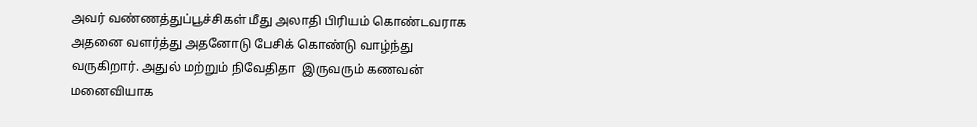அவர் வண்ணத்துப்பூச்சிகள் மீது அலாதி பிரியம் கொண்டவராக அதனை வளர்த்து அதனோடு பேசிக் கொண்டு வாழ்ந்து வருகிறார். அதுல் மற்றும் நிவேதிதா  இருவரும் கணவன் மனைவியாக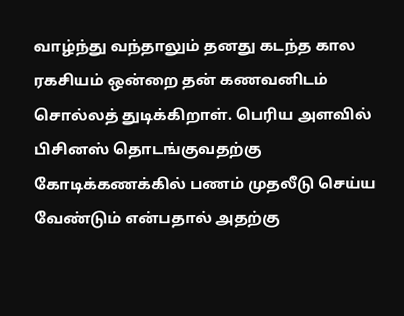வாழ்ந்து வந்தாலும் தனது கடந்த கால ரகசியம் ஒன்றை தன் கணவனிடம் சொல்லத் துடிக்கிறாள். பெரிய அளவில் பிசினஸ் தொடங்குவதற்கு கோடிக்கணக்கில் பணம் முதலீடு செய்ய வேண்டும் என்பதால் அதற்கு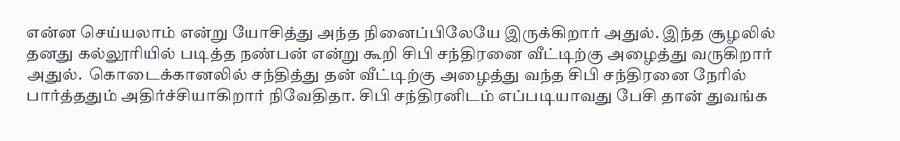என்ன செய்யலாம் என்று யோசித்து அந்த நினைப்பிலேயே இருக்கிறார் அதுல். இந்த சூழலில் தனது கல்லூரியில் படித்த நண்பன் என்று கூறி சிபி சந்திரனை வீட்டிற்கு அழைத்து வருகிறார் அதுல்.  கொடைக்கானலில் சந்தித்து தன் வீட்டிற்கு அழைத்து வந்த சிபி சந்திரனை நேரில் பார்த்ததும் அதிர்ச்சியாகிறார் நிவேதிதா. சிபி சந்திரனிடம் எப்படியாவது பேசி தான் துவங்க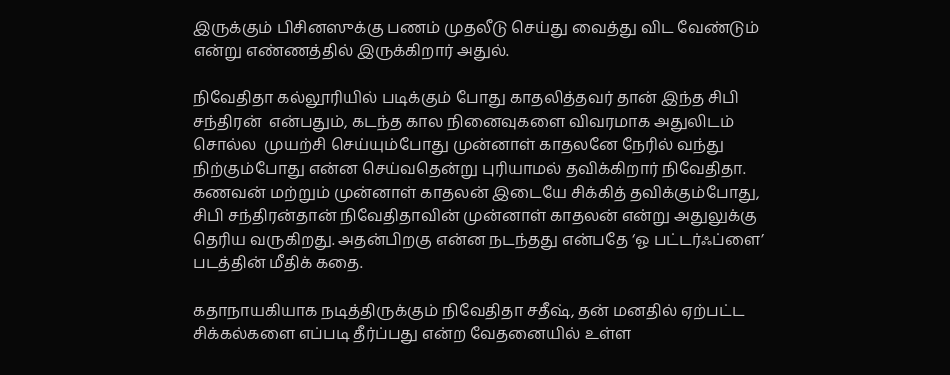இருக்கும் பிசினஸுக்கு பணம் முதலீடு செய்து வைத்து விட வேண்டும் என்று எண்ணத்தில் இருக்கிறார் அதுல்.

நிவேதிதா கல்லூரியில் படிக்கும் போது காதலித்தவர் தான் இந்த சிபி சந்திரன்  என்பதும், கடந்த கால நினைவுகளை விவரமாக அதுலிடம் சொல்ல  முயற்சி செய்யும்போது முன்னாள் காதலனே நேரில் வந்து நிற்கும்போது என்ன செய்வதென்று புரியாமல் தவிக்கிறார் நிவேதிதா. கணவன் மற்றும் முன்னாள் காதலன் இடையே சிக்கித் தவிக்கும்போது,   சிபி சந்திரன்தான் நிவேதிதாவின் முன்னாள் காதலன் என்று அதுலுக்கு தெரிய வருகிறது. அதன்பிறகு என்ன நடந்தது என்பதே ‘ஓ பட்டர்ஃப்ளை’ படத்தின் மீதிக் கதை.

கதாநாயகியாக நடித்திருக்கும் நிவேதிதா சதீஷ், தன் மனதில் ஏற்பட்ட சிக்கல்களை எப்படி தீர்ப்பது என்ற வேதனையில் உள்ள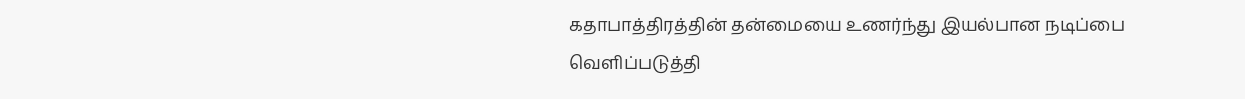கதாபாத்திரத்தின் தன்மையை உணர்ந்து இயல்பான நடிப்பை வெளிப்படுத்தி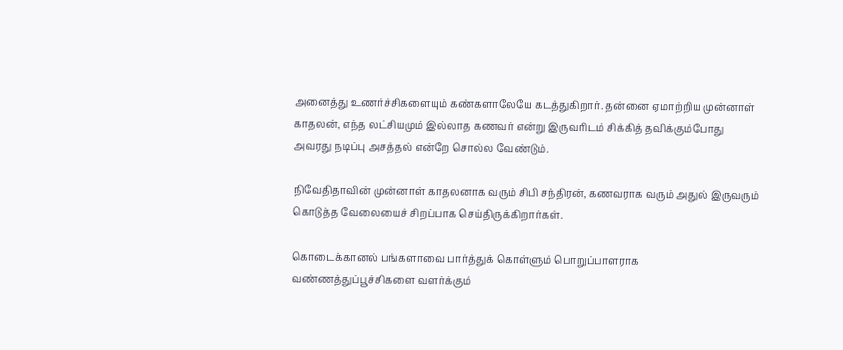அனைத்து உணர்ச்சிகளையும் கண்களாலேயே கடத்துகிறார். தன்னை ஏமாற்றிய முன்னாள் காதலன், எந்த லட்சியமும் இல்லாத கணவர் என்று இருவரிடம் சிக்கித் தவிக்கும்போது அவரது நடிப்பு அசத்தல் என்றே சொல்ல வேண்டும்.

நிவேதிதாவின் முன்னாள் காதலனாக வரும் சிபி சந்திரன், கணவராக வரும் அதுல் இருவரும் கொடுத்த வேலையைச் சிறப்பாக செய்திருக்கிறார்கள்.

கொடைக்கானல் பங்களாவை பார்த்துக் கொள்ளும் பொறுப்பாளராக வண்ணத்துப்பூச்சிகளை வளர்க்கும்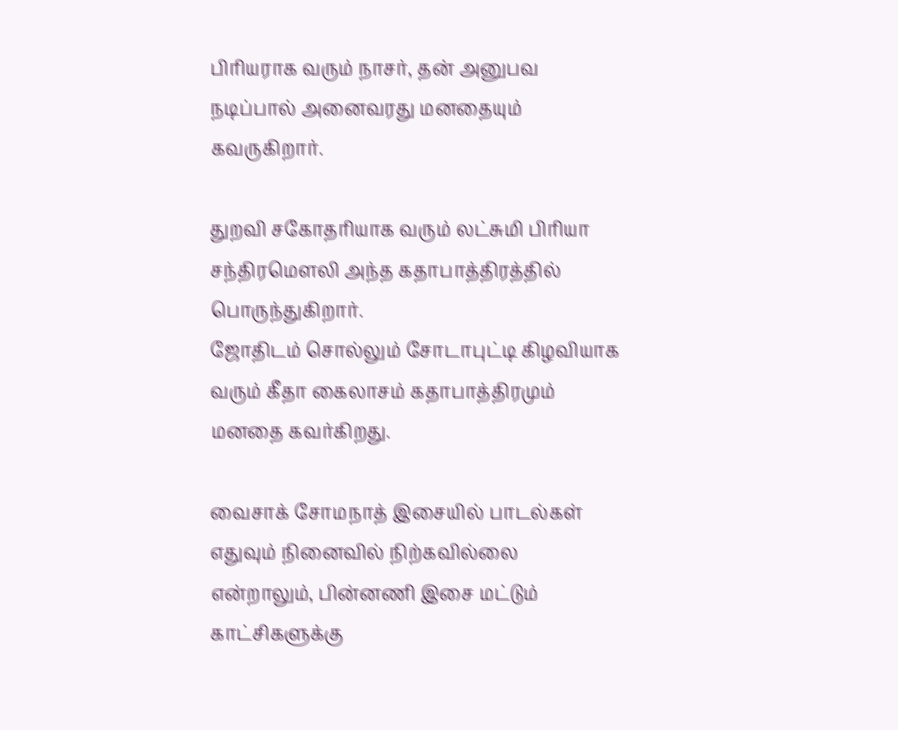பிரியராக வரும் நாசர், தன் அனுபவ நடிப்பால் அனைவரது மனதையும் கவருகிறார்.

துறவி சகோதரியாக வரும் லட்சுமி பிரியா சந்திரமெளலி அந்த கதாபாத்திரத்தில் பொருந்துகிறார்.
ஜோதிடம் சொல்லும் சோடாபுட்டி கிழவியாக வரும் கீதா கைலாசம் கதாபாத்திரமும் மனதை கவர்கிறது.

வைசாக் சோமநாத் இசையில் பாடல்கள் எதுவும் நினைவில் நிற்கவில்லை என்றாலும், பின்னணி இசை மட்டும் காட்சிகளுக்கு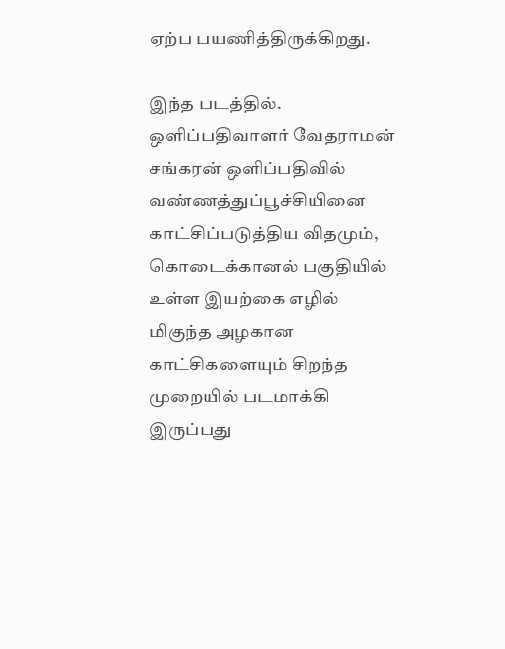ஏற்ப பயணித்திருக்கிறது.

இந்த படத்தில். ஒளிப்பதிவாளர் வேதராமன் சங்கரன் ஒளிப்பதிவில் வண்ணத்துப்பூச்சியினை காட்சிப்படுத்திய விதமும், கொடைக்கானல் பகுதியில் உள்ள இயற்கை எழில் மிகுந்த அழகான காட்சிகளையும் சிறந்த முறையில் படமாக்கி இருப்பது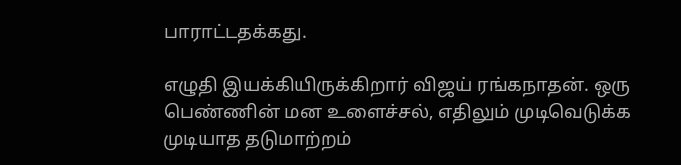பாராட்டதக்கது.

எழுதி இயக்கியிருக்கிறார் விஜய் ரங்கநாதன். ஒரு பெண்ணின் மன உளைச்சல், எதிலும் முடிவெடுக்க முடியாத தடுமாற்றம்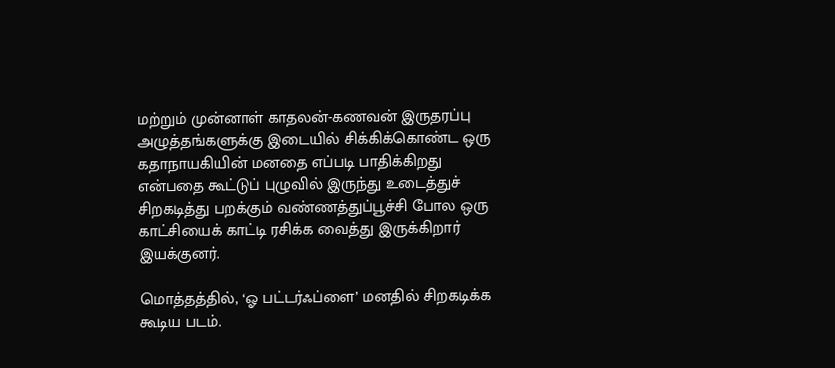மற்றும் முன்னாள் காதலன்-கணவன் இருதரப்பு அழுத்தங்களுக்கு இடையில் சிக்கிக்கொண்ட ஒரு கதாநாயகியின் மனதை எப்படி பாதிக்கிறது என்பதை கூட்டுப் புழுவில் இருந்து உடைத்துச் சிறகடித்து பறக்கும் வண்ணத்துப்பூச்சி போல ஒரு காட்சியைக் காட்டி ரசிக்க வைத்து இருக்கிறார் இயக்குனர்.

மொத்தத்தில், ‘ஓ பட்டர்ஃப்ளை’ மனதில் சிறகடிக்க கூடிய படம்.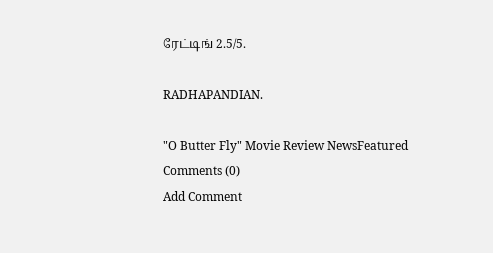ரேட்டிங் 2.5/5.

RADHAPANDIAN.

"O Butter Fly" Movie Review NewsFeatured
Comments (0)
Add Comment